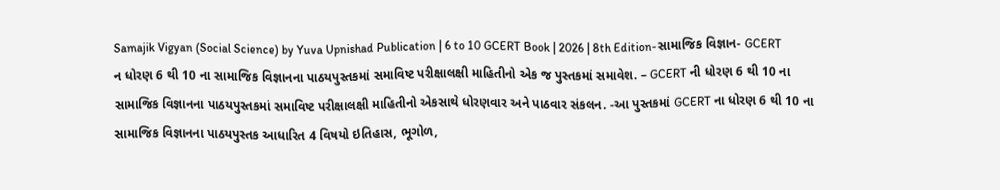Samajik Vigyan (Social Science) by Yuva Upnishad Publication | 6 to 10 GCERT Book | 2026 | 8th Edition-સામાજિક વિજ્ઞાન- GCERT ન ધોરણ 6 થી 10 ના સામાજિક વિજ્ઞાનના પાઠયપુસ્તકમાં સમાવિષ્ટ પરીક્ષાલક્ષી માહિતીનો એક જ પુસ્તકમાં સમાવેશ. – GCERT ની ધોરણ 6 થી 10 ના સામાજિક વિજ્ઞાનના પાઠયપુસ્તકમાં સમાવિષ્ટ પરીક્ષાલક્ષી માહિતીનો એકસાથે ધોરણવાર અને પાઠવાર સંકલન. -આ પુસ્તકમાં GCERT ના ધોરણ 6 થી 10 ના સામાજિક વિજ્ઞાનના પાઠયપુસ્તક આધારિત 4 વિષયો ઇતિહાસ, ભૂગોળ,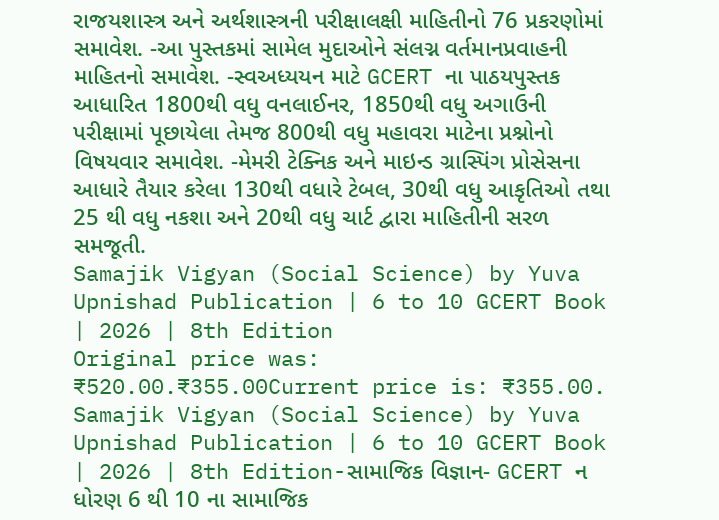રાજયશાસ્ત્ર અને અર્થશાસ્ત્રની પરીક્ષાલક્ષી માહિતીનો 76 પ્રકરણોમાં સમાવેશ. -આ પુસ્તકમાં સામેલ મુદાઓને સંલગ્ન વર્તમાનપ્રવાહની માહિતનો સમાવેશ. -સ્વઅધ્યયન માટે GCERT ના પાઠયપુસ્તક આધારિત 1800થી વધુ વનલાઈનર, 1850થી વધુ અગાઉની પરીક્ષામાં પૂછાયેલા તેમજ 800થી વધુ મહાવરા માટેના પ્રશ્નોનો વિષયવાર સમાવેશ. -મેમરી ટેક્નિક અને માઇન્ડ ગ્રાસ્પિંગ પ્રોસેસના આધારે તૈયાર કરેલા 130થી વધારે ટેબલ, 30થી વધુ આકૃતિઓ તથા 25 થી વધુ નકશા અને 20થી વધુ ચાર્ટ દ્વારા માહિતીની સરળ સમજૂતી.
Samajik Vigyan (Social Science) by Yuva Upnishad Publication | 6 to 10 GCERT Book | 2026 | 8th Edition
Original price was: ₹520.00.₹355.00Current price is: ₹355.00.
Samajik Vigyan (Social Science) by Yuva Upnishad Publication | 6 to 10 GCERT Book | 2026 | 8th Edition-સામાજિક વિજ્ઞાન- GCERT ન ધોરણ 6 થી 10 ના સામાજિક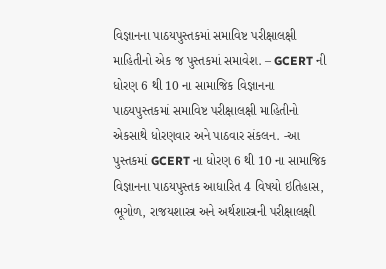વિજ્ઞાનના પાઠયપુસ્તકમાં સમાવિષ્ટ પરીક્ષાલક્ષી માહિતીનો એક જ પુસ્તકમાં સમાવેશ. – GCERT ની ધોરણ 6 થી 10 ના સામાજિક વિજ્ઞાનના પાઠયપુસ્તકમાં સમાવિષ્ટ પરીક્ષાલક્ષી માહિતીનો એકસાથે ધોરણવાર અને પાઠવાર સંકલન. -આ પુસ્તકમાં GCERT ના ધોરણ 6 થી 10 ના સામાજિક વિજ્ઞાનના પાઠયપુસ્તક આધારિત 4 વિષયો ઇતિહાસ, ભૂગોળ, રાજયશાસ્ત્ર અને અર્થશાસ્ત્રની પરીક્ષાલક્ષી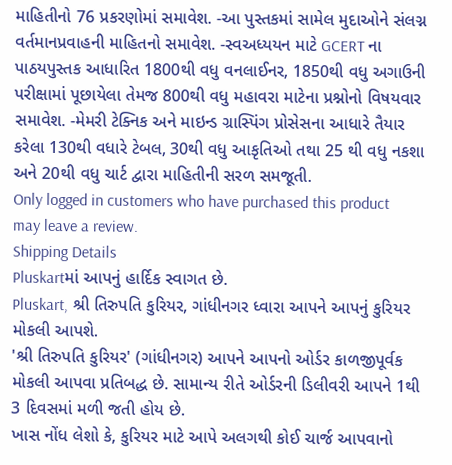માહિતીનો 76 પ્રકરણોમાં સમાવેશ. -આ પુસ્તકમાં સામેલ મુદાઓને સંલગ્ન વર્તમાનપ્રવાહની માહિતનો સમાવેશ. -સ્વઅધ્યયન માટે GCERT ના પાઠયપુસ્તક આધારિત 1800થી વધુ વનલાઈનર, 1850થી વધુ અગાઉની પરીક્ષામાં પૂછાયેલા તેમજ 800થી વધુ મહાવરા માટેના પ્રશ્નોનો વિષયવાર સમાવેશ. -મેમરી ટેક્નિક અને માઇન્ડ ગ્રાસ્પિંગ પ્રોસેસના આધારે તૈયાર કરેલા 130થી વધારે ટેબલ, 30થી વધુ આકૃતિઓ તથા 25 થી વધુ નકશા અને 20થી વધુ ચાર્ટ દ્વારા માહિતીની સરળ સમજૂતી.
Only logged in customers who have purchased this product may leave a review.
Shipping Details
Pluskartમાં આપનું હાર્દિક સ્વાગત છે.
Pluskart, શ્રી તિરુપતિ કુરિયર, ગાંધીનગર ધ્વારા આપને આપનું કુરિયર મોકલી આપશે.
'શ્રી તિરુપતિ કુરિયર' (ગાંધીનગર) આપને આપનો ઓર્ડર કાળજીપૂર્વક મોકલી આપવા પ્રતિબદ્ધ છે. સામાન્ય રીતે ઓર્ડરની ડિલીવરી આપને 1થી 3 દિવસમાં મળી જતી હોય છે.
ખાસ નોંધ લેશો કે, કુરિયર માટે આપે અલગથી કોઈ ચાર્જ આપવાનો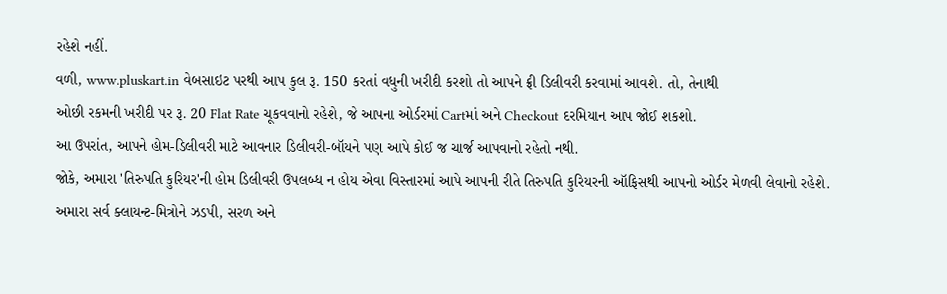રહેશે નહીં.
વળી, www.pluskart.in વેબસાઇટ પરથી આપ કુલ રૂ. 150 કરતાં વધુની ખરીદી કરશો તો આપને ફ્રી ડિલીવરી કરવામાં આવશે. તો, તેનાથી
ઓછી રકમની ખરીદી પર રૂ. 20 Flat Rate ચૂકવવાનો રહેશે, જે આપના ઓર્ડરમાં Cartમાં અને Checkout દરમિયાન આપ જોઈ શકશો.
આ ઉપરાંત, આપને હોમ-ડિલીવરી માટે આવનાર ડિલીવરી-બૉયને પણ આપે કોઈ જ ચાર્જ આપવાનો રહેતો નથી.
જોકે, અમારા 'તિરુપતિ કુરિયર'ની હોમ ડિલીવરી ઉપલબ્ધ ન હોય એવા વિસ્તારમાં આપે આપની રીતે તિરુપતિ કુરિયરની ઑફિસથી આપનો ઓર્ડર મેળવી લેવાનો રહેશે.
અમારા સર્વ ક્લાયન્ટ-મિત્રોને ઝડપી, સરળ અને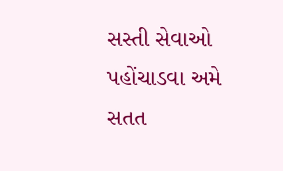સસ્તી સેવાઓ પહોંચાડવા અમે સતત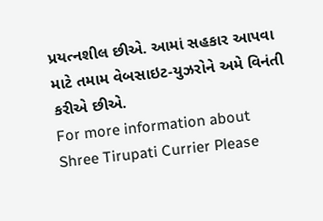પ્રયત્નશીલ છીએ. આમાં સહકાર આપવા માટે તમામ વેબસાઇટ-યુઝરોને અમે વિનંતી કરીએ છીએ.
For more information about Shree Tirupati Currier Please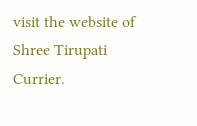visit the website of Shree Tirupati Currier.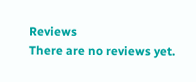Reviews
There are no reviews yet.